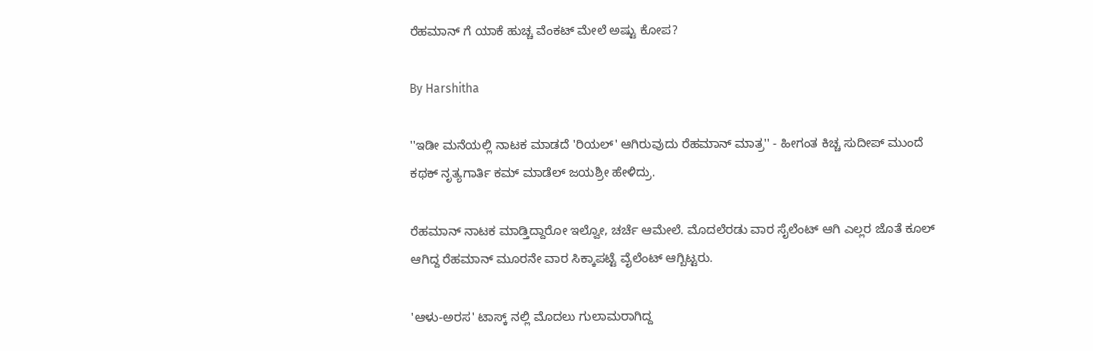ರೆಹಮಾನ್ ಗೆ ಯಾಕೆ ಹುಚ್ಚ ವೆಂಕಟ್ ಮೇಲೆ ಅಷ್ಟು ಕೋಪ?

By Harshitha

''ಇಡೀ ಮನೆಯಲ್ಲಿ ನಾಟಕ ಮಾಡದೆ 'ರಿಯಲ್' ಆಗಿರುವುದು ರೆಹಮಾನ್ ಮಾತ್ರ'' - ಹೀಗಂತ ಕಿಚ್ಚ ಸುದೀಪ್ ಮುಂದೆ ಕಥಕ್ ನೃತ್ಯಗಾರ್ತಿ ಕಮ್ ಮಾಡೆಲ್ ಜಯಶ್ರೀ ಹೇಳಿದ್ರು.

ರೆಹಮಾನ್ ನಾಟಕ ಮಾಡ್ತಿದ್ದಾರೋ ಇಲ್ವೋ, ಚರ್ಚೆ ಆಮೇಲೆ. ಮೊದಲೆರಡು ವಾರ ಸೈಲೆಂಟ್ ಆಗಿ ಎಲ್ಲರ ಜೊತೆ ಕೂಲ್ ಆಗಿದ್ದ ರೆಹಮಾನ್ ಮೂರನೇ ವಾರ ಸಿಕ್ಕಾಪಟ್ಟೆ ವೈಲೆಂಟ್ ಆಗ್ಬಿಟ್ಟರು.

'ಆಳು-ಅರಸ' ಟಾಸ್ಕ್ ನಲ್ಲಿ ಮೊದಲು ಗುಲಾಮರಾಗಿದ್ದ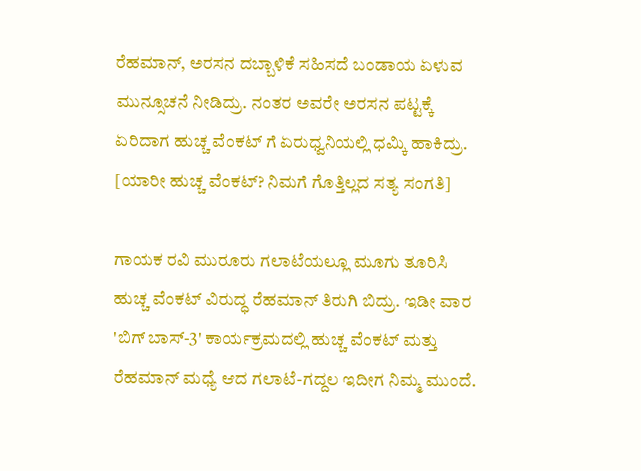ರೆಹಮಾನ್, ಅರಸನ ದಬ್ಬಾಳಿಕೆ ಸಹಿಸದೆ ಬಂಡಾಯ ಏಳುವ ಮುನ್ಸೂಚನೆ ನೀಡಿದ್ರು. ನಂತರ ಅವರೇ ಅರಸನ ಪಟ್ಟಕ್ಕೆ ಏರಿದಾಗ ಹುಚ್ಚ ವೆಂಕಟ್ ಗೆ ಏರುಧ್ವನಿಯಲ್ಲಿ ಧಮ್ಕಿ ಹಾಕಿದ್ರು. [ಯಾರೀ ಹುಚ್ಚ ವೆಂಕಟ್? ನಿಮಗೆ ಗೊತ್ತಿಲ್ಲದ ಸತ್ಯ ಸಂಗತಿ]

ಗಾಯಕ ರವಿ ಮುರೂರು ಗಲಾಟೆಯಲ್ಲೂ ಮೂಗು ತೂರಿಸಿ ಹುಚ್ಚ ವೆಂಕಟ್ ವಿರುದ್ಧ ರೆಹಮಾನ್ ತಿರುಗಿ ಬಿದ್ರು. ಇಡೀ ವಾರ 'ಬಿಗ್ ಬಾಸ್-3' ಕಾರ್ಯಕ್ರಮದಲ್ಲಿ ಹುಚ್ಚ ವೆಂಕಟ್ ಮತ್ತು ರೆಹಮಾನ್ ಮಧ್ಯೆ ಆದ ಗಲಾಟೆ-ಗದ್ದಲ ಇದೀಗ ನಿಮ್ಮ ಮುಂದೆ.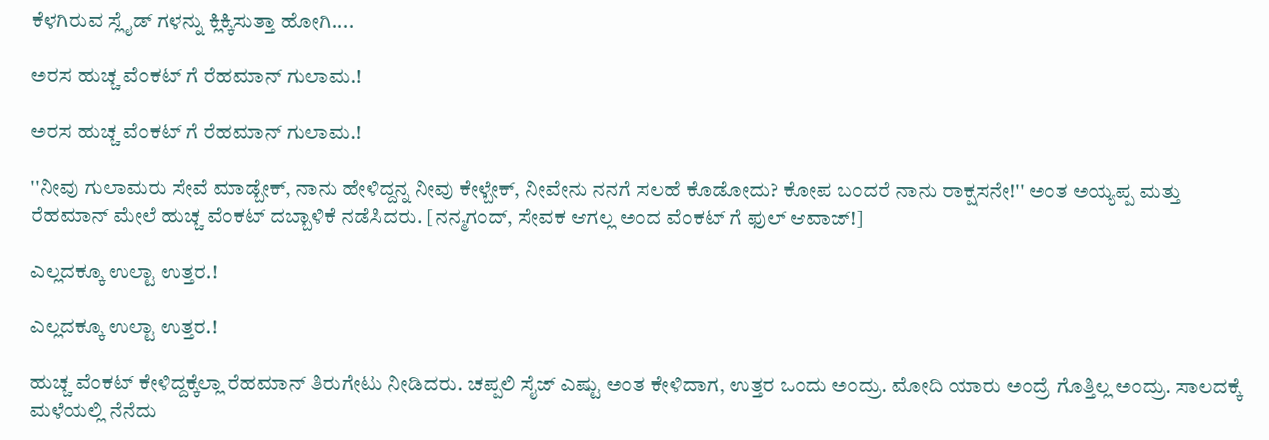ಕೆಳಗಿರುವ ಸ್ಲೈಡ್ ಗಳನ್ನು ಕ್ಲಿಕ್ಕಿಸುತ್ತಾ ಹೋಗಿ....

ಅರಸ ಹುಚ್ಚ ವೆಂಕಟ್ ಗೆ ರೆಹಮಾನ್ ಗುಲಾಮ.!

ಅರಸ ಹುಚ್ಚ ವೆಂಕಟ್ ಗೆ ರೆಹಮಾನ್ ಗುಲಾಮ.!

''ನೀವು ಗುಲಾಮರು ಸೇವೆ ಮಾಡ್ಬೇಕ್, ನಾನು ಹೇಳಿದ್ದನ್ನ ನೀವು ಕೇಳ್ಬೇಕ್, ನೀವೇನು ನನಗೆ ಸಲಹೆ ಕೊಡೋದು? ಕೋಪ ಬಂದರೆ ನಾನು ರಾಕ್ಷಸನೇ!'' ಅಂತ ಅಯ್ಯಪ್ಪ ಮತ್ತು ರೆಹಮಾನ್ ಮೇಲೆ ಹುಚ್ಚ ವೆಂಕಟ್ ದಬ್ಬಾಳಿಕೆ ನಡೆಸಿದರು. [ನನ್ಮಗಂದ್, ಸೇವಕ ಆಗಲ್ಲ ಅಂದ ವೆಂಕಟ್ ಗೆ ಫುಲ್ ಆವಾಜ್!]

ಎಲ್ಲದಕ್ಕೂ ಉಲ್ಟಾ ಉತ್ತರ.!

ಎಲ್ಲದಕ್ಕೂ ಉಲ್ಟಾ ಉತ್ತರ.!

ಹುಚ್ಚ ವೆಂಕಟ್ ಕೇಳಿದ್ದಕ್ಕೆಲ್ಲಾ ರೆಹಮಾನ್ ತಿರುಗೇಟು ನೀಡಿದರು. ಚಪ್ಪಲಿ ಸೈಜ್ ಎಷ್ಟು ಅಂತ ಕೇಳಿದಾಗ, ಉತ್ತರ ಒಂದು ಅಂದ್ರು. ಮೋದಿ ಯಾರು ಅಂದ್ರೆ ಗೊತ್ತಿಲ್ಲ ಅಂದ್ರು. ಸಾಲದಕ್ಕೆ ಮಳೆಯಲ್ಲಿ ನೆನೆದು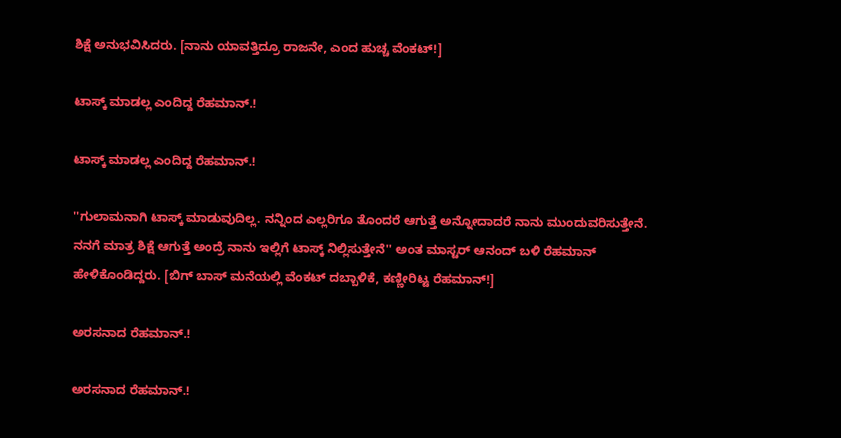ಶಿಕ್ಷೆ ಅನುಭವಿಸಿದರು. [ನಾನು ಯಾವತ್ತಿದ್ರೂ ರಾಜನೇ, ಎಂದ ಹುಚ್ಚ ವೆಂಕಟ್!]

ಟಾಸ್ಕ್ ಮಾಡಲ್ಲ ಎಂದಿದ್ದ ರೆಹಮಾನ್.!

ಟಾಸ್ಕ್ ಮಾಡಲ್ಲ ಎಂದಿದ್ದ ರೆಹಮಾನ್.!

''ಗುಲಾಮನಾಗಿ ಟಾಸ್ಕ್ ಮಾಡುವುದಿಲ್ಲ. ನನ್ನಿಂದ ಎಲ್ಲರಿಗೂ ತೊಂದರೆ ಆಗುತ್ತೆ ಅನ್ನೋದಾದರೆ ನಾನು ಮುಂದುವರಿಸುತ್ತೇನೆ. ನನಗೆ ಮಾತ್ರ ಶಿಕ್ಷೆ ಆಗುತ್ತೆ ಅಂದ್ರೆ ನಾನು ಇಲ್ಲಿಗೆ ಟಾಸ್ಕ್ ನಿಲ್ಲಿಸುತ್ತೇನೆ'' ಅಂತ ಮಾಸ್ಟರ್ ಆನಂದ್ ಬಳಿ ರೆಹಮಾನ್ ಹೇಳಿಕೊಂಡಿದ್ದರು. [ಬಿಗ್ ಬಾಸ್ ಮನೆಯಲ್ಲಿ ವೆಂಕಟ್ ದಬ್ಬಾಳಿಕೆ, ಕಣ್ಣೀರಿಟ್ಟ ರೆಹಮಾನ್!]

ಅರಸನಾದ ರೆಹಮಾನ್.!

ಅರಸನಾದ ರೆಹಮಾನ್.!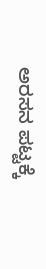ಅರಸನ ಪಟ್ಟಕ್ಕೆ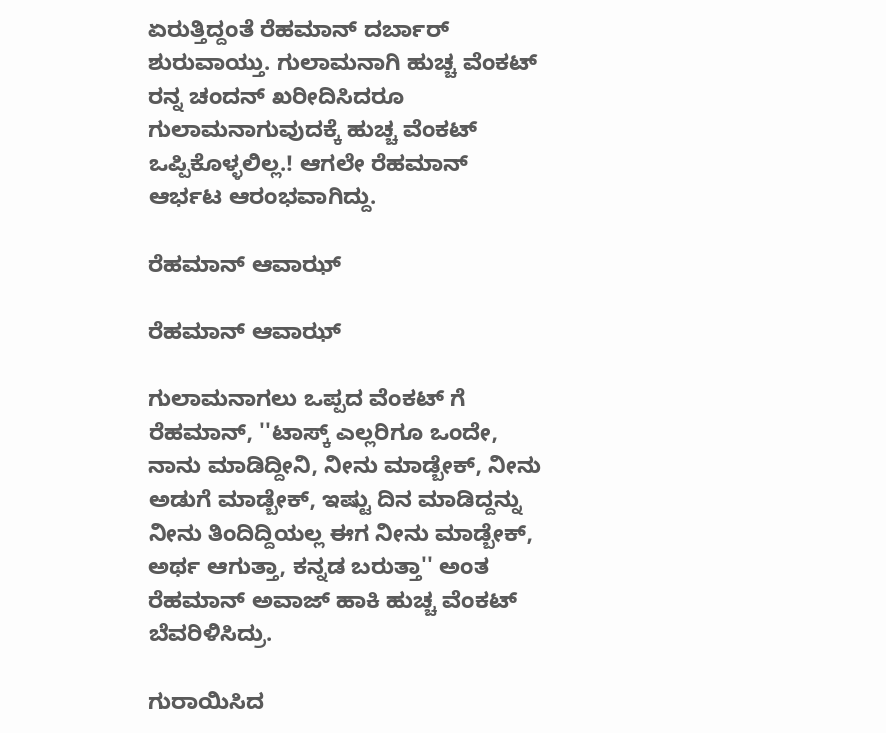ಏರುತ್ತಿದ್ದಂತೆ ರೆಹಮಾನ್ ದರ್ಬಾರ್ ಶುರುವಾಯ್ತು. ಗುಲಾಮನಾಗಿ ಹುಚ್ಚ ವೆಂಕಟ್ ರನ್ನ ಚಂದನ್ ಖರೀದಿಸಿದರೂ ಗುಲಾಮನಾಗುವುದಕ್ಕೆ ಹುಚ್ಚ ವೆಂಕಟ್ ಒಪ್ಪಿಕೊಳ್ಳಲಿಲ್ಲ.! ಆಗಲೇ ರೆಹಮಾನ್ ಆರ್ಭಟ ಆರಂಭವಾಗಿದ್ದು.

ರೆಹಮಾನ್ ಆವಾಝ್

ರೆಹಮಾನ್ ಆವಾಝ್

ಗುಲಾಮನಾಗಲು ಒಪ್ಪದ ವೆಂಕಟ್ ಗೆ ರೆಹಮಾನ್, ''ಟಾಸ್ಕ್ ಎಲ್ಲರಿಗೂ ಒಂದೇ, ನಾನು ಮಾಡಿದ್ದೀನಿ, ನೀನು ಮಾಡ್ಬೇಕ್, ನೀನು ಅಡುಗೆ ಮಾಡ್ಬೇಕ್, ಇಷ್ಟು ದಿನ ಮಾಡಿದ್ದನ್ನು ನೀನು ತಿಂದಿದ್ದಿಯಲ್ಲ ಈಗ ನೀನು ಮಾಡ್ಬೇಕ್, ಅರ್ಥ ಆಗುತ್ತಾ, ಕನ್ನಡ ಬರುತ್ತಾ'' ಅಂತ ರೆಹಮಾನ್ ಅವಾಜ್ ಹಾಕಿ ಹುಚ್ಚ ವೆಂಕಟ್ ಬೆವರಿಳಿಸಿದ್ರು.

ಗುರಾಯಿಸಿದ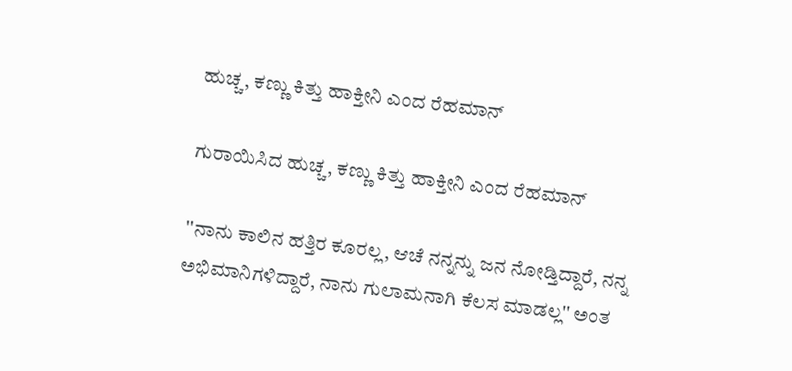ಹುಚ್ಚ, ಕಣ್ಣು ಕಿತ್ತು ಹಾಕ್ತೀನಿ ಎಂದ ರೆಹಮಾನ್

ಗುರಾಯಿಸಿದ ಹುಚ್ಚ, ಕಣ್ಣು ಕಿತ್ತು ಹಾಕ್ತೀನಿ ಎಂದ ರೆಹಮಾನ್

''ನಾನು ಕಾಲಿನ ಹತ್ತಿರ ಕೂರಲ್ಲ, ಆಚೆ ನನ್ನನ್ನು ಜನ ನೋಡ್ತಿದ್ದಾರೆ, ನನ್ನ ಅಭಿಮಾನಿಗಳಿದ್ದಾರೆ, ನಾನು ಗುಲಾಮನಾಗಿ ಕೆಲಸ ಮಾಡಲ್ಲ'' ಅಂತ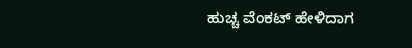ಹುಚ್ಚ ವೆಂಕಟ್ ಹೇಳಿದಾಗ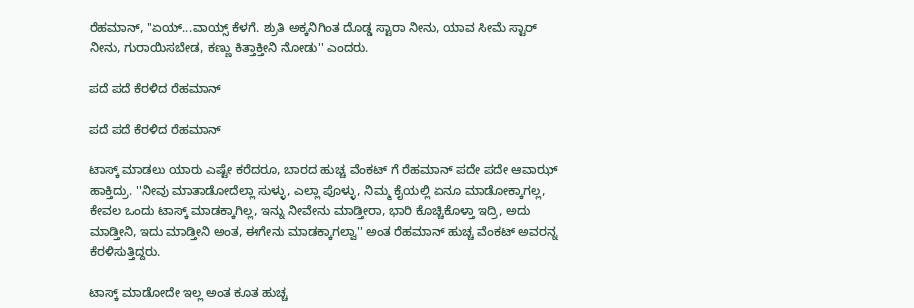ರೆಹಮಾನ್, ''ಏಯ್...ವಾಯ್ಸ್ ಕೆಳಗೆ. ಶ್ರುತಿ ಅಕ್ಕನಿಗಿಂತ ದೊಡ್ಡ ಸ್ಟಾರಾ ನೀನು, ಯಾವ ಸೀಮೆ ಸ್ಟಾರ್ ನೀನು, ಗುರಾಯಿಸಬೇಡ, ಕಣ್ಣು ಕಿತ್ತಾಕ್ತೀನಿ ನೋಡು'' ಎಂದರು.

ಪದೆ ಪದೆ ಕೆರಳಿದ ರೆಹಮಾನ್

ಪದೆ ಪದೆ ಕೆರಳಿದ ರೆಹಮಾನ್

ಟಾಸ್ಕ್ ಮಾಡಲು ಯಾರು ಎಷ್ಟೇ ಕರೆದರೂ, ಬಾರದ ಹುಚ್ಚ ವೆಂಕಟ್ ಗೆ ರೆಹಮಾನ್ ಪದೇ ಪದೇ ಆವಾಝ್ ಹಾಕ್ತಿದ್ರು. ''ನೀವು ಮಾತಾಡೋದೆಲ್ಲಾ ಸುಳ್ಳು, ಎಲ್ಲಾ ಪೊಳ್ಳು, ನಿಮ್ಮ ಕೈಯಲ್ಲಿ ಏನೂ ಮಾಡೋಕ್ಕಾಗಲ್ಲ, ಕೇವಲ ಒಂದು ಟಾಸ್ಕ್ ಮಾಡಕ್ಕಾಗಿಲ್ಲ, ಇನ್ನು ನೀವೇನು ಮಾಡ್ತೀರಾ, ಭಾರಿ ಕೊಚ್ಚಿಕೊಳ್ತಾ ಇದ್ರಿ, ಅದು ಮಾಡ್ತೀನಿ, ಇದು ಮಾಡ್ತೀನಿ ಅಂತ, ಈಗೇನು ಮಾಡಕ್ಕಾಗಲ್ವಾ'' ಅಂತ ರೆಹಮಾನ್ ಹುಚ್ಚ ವೆಂಕಟ್ ಅವರನ್ನ ಕೆರಳಿಸುತ್ತಿದ್ದರು.

ಟಾಸ್ಕ್ ಮಾಡೋದೇ ಇಲ್ಲ ಅಂತ ಕೂತ ಹುಚ್ಚ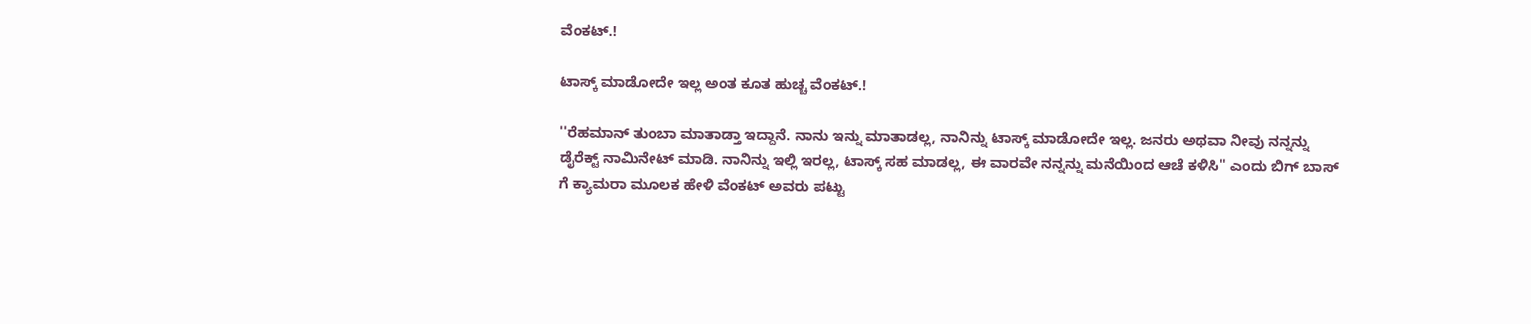ವೆಂಕಟ್.!

ಟಾಸ್ಕ್ ಮಾಡೋದೇ ಇಲ್ಲ ಅಂತ ಕೂತ ಹುಚ್ಚ ವೆಂಕಟ್.!

''ರೆಹಮಾನ್ ತುಂಬಾ ಮಾತಾಡ್ತಾ ಇದ್ದಾನೆ. ನಾನು ಇನ್ನು ಮಾತಾಡಲ್ಲ, ನಾನಿನ್ನು ಟಾಸ್ಕ್ ಮಾಡೋದೇ ಇಲ್ಲ. ಜನರು ಅಥವಾ ನೀವು ನನ್ನನ್ನು ಡೈರೆಕ್ಟ್ ನಾಮಿನೇಟ್ ಮಾಡಿ. ನಾನಿನ್ನು ಇಲ್ಲಿ ಇರಲ್ಲ, ಟಾಸ್ಕ್ ಸಹ ಮಾಡಲ್ಲ, ಈ ವಾರವೇ ನನ್ನನ್ನು ಮನೆಯಿಂದ ಆಚೆ ಕಳಿಸಿ'' ಎಂದು ಬಿಗ್ ಬಾಸ್ ಗೆ ಕ್ಯಾಮರಾ ಮೂಲಕ ಹೇಳಿ ವೆಂಕಟ್ ಅವರು ಪಟ್ಟು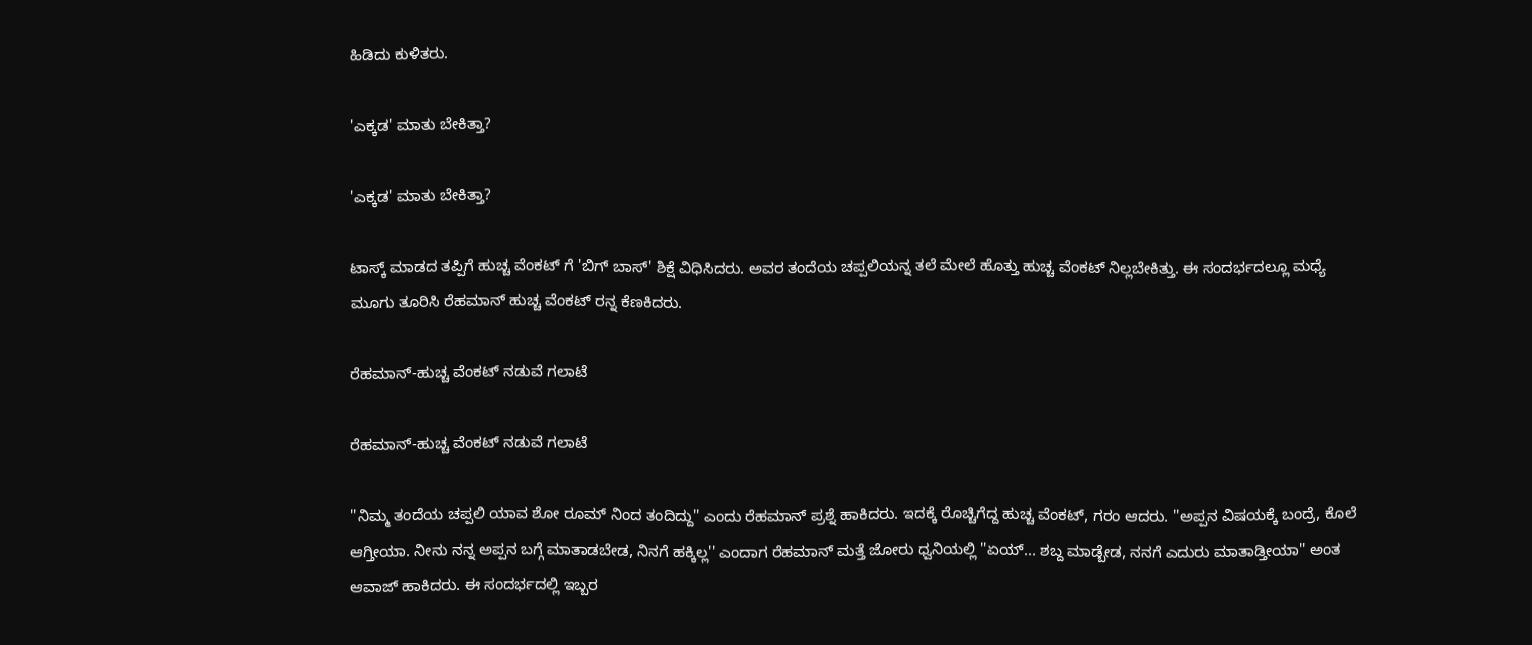ಹಿಡಿದು ಕುಳಿತರು.

'ಎಕ್ಕಡ' ಮಾತು ಬೇಕಿತ್ತಾ?

'ಎಕ್ಕಡ' ಮಾತು ಬೇಕಿತ್ತಾ?

ಟಾಸ್ಕ್ ಮಾಡದ ತಪ್ಪಿಗೆ ಹುಚ್ಚ ವೆಂಕಟ್ ಗೆ 'ಬಿಗ್ ಬಾಸ್' ಶಿಕ್ಷೆ ವಿಧಿಸಿದರು. ಅವರ ತಂದೆಯ ಚಪ್ಪಲಿಯನ್ನ ತಲೆ ಮೇಲೆ ಹೊತ್ತು ಹುಚ್ಚ ವೆಂಕಟ್ ನಿಲ್ಲಬೇಕಿತ್ತು. ಈ ಸಂದರ್ಭದಲ್ಲೂ ಮಧ್ಯೆ ಮೂಗು ತೂರಿಸಿ ರೆಹಮಾನ್ ಹುಚ್ಚ ವೆಂಕಟ್ ರನ್ನ ಕೆಣಕಿದರು.

ರೆಹಮಾನ್-ಹುಚ್ಚ ವೆಂಕಟ್ ನಡುವೆ ಗಲಾಟೆ

ರೆಹಮಾನ್-ಹುಚ್ಚ ವೆಂಕಟ್ ನಡುವೆ ಗಲಾಟೆ

''ನಿಮ್ಮ ತಂದೆಯ ಚಪ್ಪಲಿ ಯಾವ ಶೋ ರೂಮ್ ನಿಂದ ತಂದಿದ್ದು'' ಎಂದು ರೆಹಮಾನ್ ಪ್ರಶ್ನೆ ಹಾಕಿದರು. ಇದಕ್ಕೆ ರೊಚ್ಚಿಗೆದ್ದ ಹುಚ್ಚ ವೆಂಕಟ್, ಗರಂ ಆದರು. ''ಅಪ್ಪನ ವಿಷಯಕ್ಕೆ ಬಂದ್ರೆ, ಕೊಲೆ ಆಗ್ತೀಯಾ. ನೀನು ನನ್ನ ಅಪ್ಪನ ಬಗ್ಗೆ ಮಾತಾಡಬೇಡ, ನಿನಗೆ ಹಕ್ಕಿಲ್ಲ'' ಎಂದಾಗ ರೆಹಮಾನ್ ಮತ್ತೆ ಜೋರು ಧ್ವನಿಯಲ್ಲಿ ''ಏಯ್... ಶಬ್ದ ಮಾಡ್ಬೇಡ, ನನಗೆ ಎದುರು ಮಾತಾಡ್ತೀಯಾ'' ಅಂತ ಆವಾಜ್ ಹಾಕಿದರು. ಈ ಸಂದರ್ಭದಲ್ಲಿ ಇಬ್ಬರ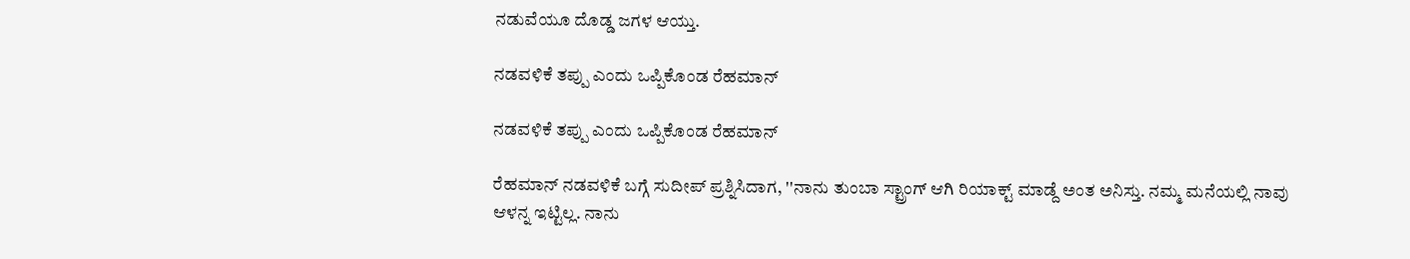ನಡುವೆಯೂ ದೊಡ್ಡ ಜಗಳ ಆಯ್ತು.

ನಡವಳಿಕೆ ತಪ್ಪು ಎಂದು ಒಪ್ಪಿಕೊಂಡ ರೆಹಮಾನ್

ನಡವಳಿಕೆ ತಪ್ಪು ಎಂದು ಒಪ್ಪಿಕೊಂಡ ರೆಹಮಾನ್

ರೆಹಮಾನ್ ನಡವಳಿಕೆ ಬಗ್ಗೆ ಸುದೀಪ್ ಪ್ರಶ್ನಿಸಿದಾಗ, ''ನಾನು ತುಂಬಾ ಸ್ಟ್ರಾಂಗ್ ಆಗಿ ರಿಯಾಕ್ಟ್ ಮಾಡ್ದೆ ಅಂತ ಅನಿಸ್ತು. ನಮ್ಮ ಮನೆಯಲ್ಲಿ ನಾವು ಆಳನ್ನ ಇಟ್ಟಿಲ್ಲ. ನಾನು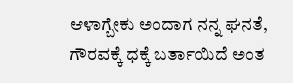ಆಳಾಗ್ಬೇಕು ಅಂದಾಗ ನನ್ನ ಘನತೆ, ಗೌರವಕ್ಕೆ ಧಕ್ಕೆ ಬರ್ತಾಯಿದೆ ಅಂತ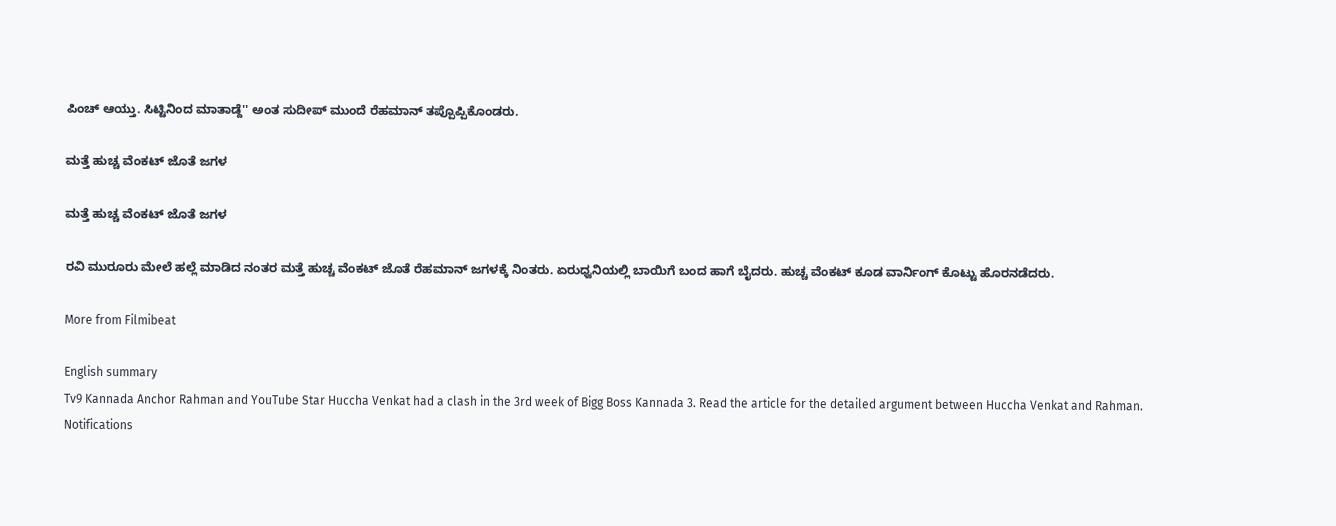ಪಿಂಚ್ ಆಯ್ತು. ಸಿಟ್ಟಿನಿಂದ ಮಾತಾಡ್ದೆ'' ಅಂತ ಸುದೀಪ್ ಮುಂದೆ ರೆಹಮಾನ್ ತಪ್ಪೊಪ್ಪಿಕೊಂಡರು.

ಮತ್ತೆ ಹುಚ್ಚ ವೆಂಕಟ್ ಜೊತೆ ಜಗಳ

ಮತ್ತೆ ಹುಚ್ಚ ವೆಂಕಟ್ ಜೊತೆ ಜಗಳ

ರವಿ ಮುರೂರು ಮೇಲೆ ಹಲ್ಲೆ ಮಾಡಿದ ನಂತರ ಮತ್ತೆ ಹುಚ್ಚ ವೆಂಕಟ್ ಜೊತೆ ರೆಹಮಾನ್ ಜಗಳಕ್ಕೆ ನಿಂತರು. ಏರುಧ್ವನಿಯಲ್ಲಿ ಬಾಯಿಗೆ ಬಂದ ಹಾಗೆ ಬೈದರು. ಹುಚ್ಚ ವೆಂಕಟ್ ಕೂಡ ವಾರ್ನಿಂಗ್ ಕೊಟ್ಟು ಹೊರನಡೆದರು.

More from Filmibeat

English summary
Tv9 Kannada Anchor Rahman and YouTube Star Huccha Venkat had a clash in the 3rd week of Bigg Boss Kannada 3. Read the article for the detailed argument between Huccha Venkat and Rahman.
Notifications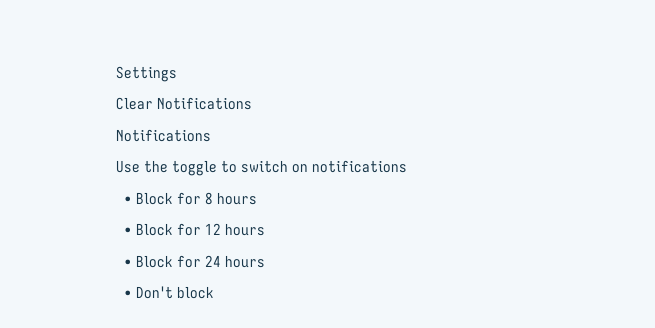Settings
Clear Notifications
Notifications
Use the toggle to switch on notifications
  • Block for 8 hours
  • Block for 12 hours
  • Block for 24 hours
  • Don't block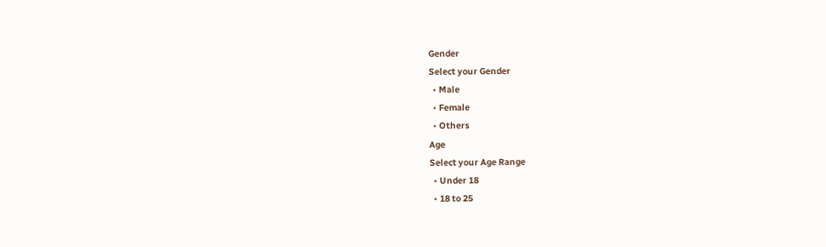Gender
Select your Gender
  • Male
  • Female
  • Others
Age
Select your Age Range
  • Under 18
  • 18 to 25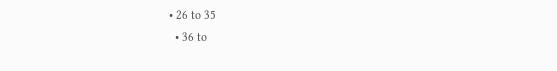• 26 to 35
  • 36 to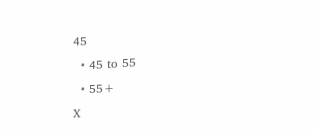45
  • 45 to 55
  • 55+
X